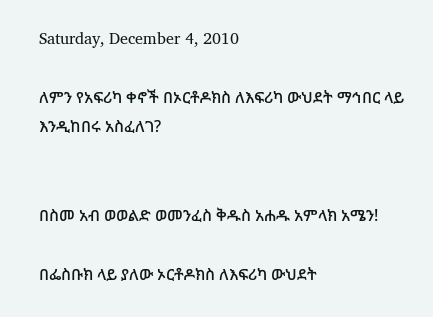Saturday, December 4, 2010

ለምን የአፍሪካ ቀኖች በኦርቶዶክስ ለእፍሪካ ውህደት ማኅበር ላይ እንዲከበሩ አስፈለገ?


በስመ አብ ወወልድ ወመንፈስ ቅዱስ አሐዱ አምላክ አሜን!

በፌስቡክ ላይ ያለው ኦርቶዶክስ ለእፍሪካ ውህደት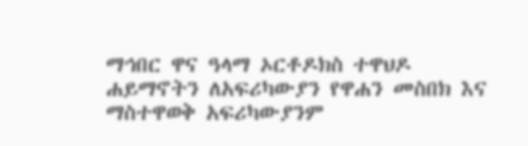ማኅበር ዋና ዓላማ ኦርቶዶክስ ተዋህዶ ሐይማኖትን ለአፍሪካውያን የዋሐን መስበክ እና ማስተዋወቅ አፍሪካውያንም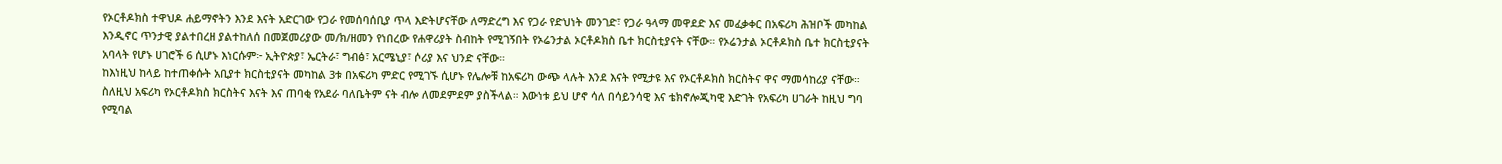የኦርቶዶክስ ተዋህዶ ሐይማኖትን እንደ እናት አድርገው የጋራ የመሰባሰቢያ ጥላ እድትሆናቸው ለማድረግ እና የጋራ የድህነት መንገድ፣ የጋራ ዓላማ መዋደድ እና መፈቃቀር በአፍሪካ ሕዝቦች መካከል እንዲኖር ጥንታዊ ያልተበረዘ ያልተከለሰ በመጀመሪያው መ/ክ/ዘመን የነበረው የሐዋሪያት ስብከት የሚገኝበት የኦሬንታል ኦርቶዶክስ ቤተ ክርስቲያናት ናቸው። የኦሬንታል ኦርቶዶክስ ቤተ ክርስቲያናት አባላት የሆኑ ሀገሮች 6 ሲሆኑ እነርሱም፦ ኢትዮጵያ፣ ኤርትራ፣ ግብፅ፣ አርሜኒያ፣ ሶሪያ እና ህንድ ናቸው።
ከእነዚህ ከላይ ከተጠቀሱት አቢያተ ክርስቲያናት መካከል 3ቱ በአፍሪካ ምድር የሚገኙ ሲሆኑ የሌሎቹ ከአፍሪካ ውጭ ላሉት እንደ እናት የሚታዩ እና የኦርቶዶክስ ክርስትና ዋና ማመሳከሪያ ናቸው። ስለዚህ አፍሪካ የኦርቶዶክስ ክርስትና እናት እና ጠባቂ የአደራ ባለቤትም ናት ብሎ ለመደምደም ያስችላል። እውነቱ ይህ ሆኖ ሳለ በሳይንሳዊ እና ቴክኖሎጂካዊ እድገት የአፍሪካ ሀገራት ከዚህ ግባ የሚባል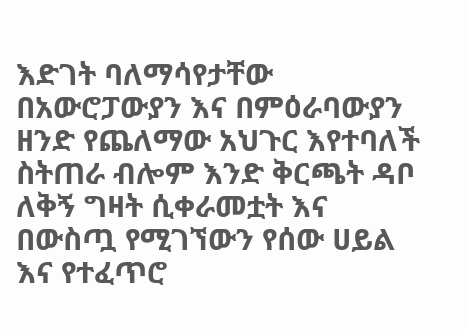እድገት ባለማሳየታቸው በአውሮፓውያን እና በምዕራባውያን ዘንድ የጨለማው አህጉር እየተባለች ስትጠራ ብሎም እንድ ቅርጫት ዳቦ ለቅኝ ግዛት ሲቀራመቷት እና በውስጧ የሚገኘውን የሰው ሀይል እና የተፈጥሮ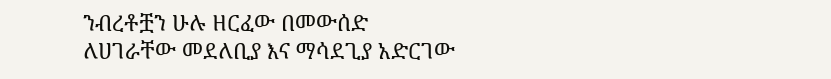ንብረቶቿን ሁሉ ዘርፈው በመውሰድ ለሀገራቸው መደለቢያ እና ማሳደጊያ አድርገው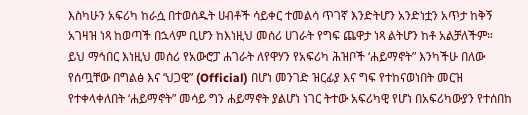እስካሁን አፍሪካ ከራሷ በተወሰዱት ሀብቶች ሳይቀር ተመልሳ ጥገኛ እንድትሆን አንድነቷን አጥታ ከቅኝ አገዛዝ ነጻ ከወጣች በኋላም ቢሆን ከእነዚህ መሰሪ ሀገራት የግፍ ጨዋታ ነጻ ልትሆን ከቶ አልቻለችም።
ይህ ማኅበር እነዚህ መሰሪ የአውሮፓ ሐገራት ለየዋሃን የአፍሪካ ሕዝቦች ‘ሐይማኖት” እንካችሁ በለው የሰጧቸው በግልፅ እና ‘ህጋዊ” (Official) በሆነ መንገድ ዝርፊያ እና ግፍ የተከናወነበት መርዝ የተቀላቀለበት ‘ሐይማኖት” መሳይ ግን ሐይማኖት ያልሆነ ነገር ትተው አፍሪካዊ የሆነ በአፍሪካውያን የተሰበከ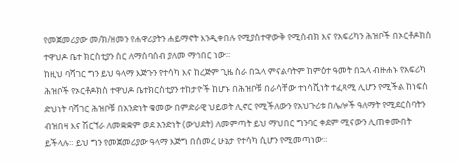የመጀመሪያው መ/ክ/ዘመን የሐዋሪያትን ሐይማኖት እንዲቀበሉ የሚያስተዋውቅ የሚሰብክ እና የአፍሪካን ሕዝቦች በኦርቶዶክስ ተዋህዶ ቤተ ክርስቲያን ስር ለማሰባሰብ ያለመ ማኅበር ነው።
ከዚህ ባሻገር ግን ይህ ዓላማ እጅጉን የተሳካ እና ከረጅም ጊዜ ስራ በኋላ ምናልባትም ከምዕተ ዓመት በኋላ ብዙሐኑ የአፍሪካ ሕዝቦች የኦርቶዶክስ ተዋህዶ ቤተክርስቲያን ተከታዮች ከሆኑ በሕዝቦቹ በራሳቸው ተነሳሺነት ተፈጻሚ ሊሆን የሚችል ከነፍስ ድህነት ባሻገር ሕዝቦቹ በአንድነት ቁመው በምድራዊ ህይወት ሊኖር የሚችለውን የአህጉሪቱ በሌሎች ዓለማት የሚደርስባትን ብዝበዛ እና ሽርኘራ ለመቋቋም ወደ አንድነት (ውህደት) ለመምጣት ይህ ማህበር ግንባር ቀደም ሚናውን ሊጠቀሙበት ይችላሉ። ይህ ግን የመጀመሪያው ዓላማ እጅግ በሰመረ ሁኔታ የተሳካ ሲሆን የሚመጣነው።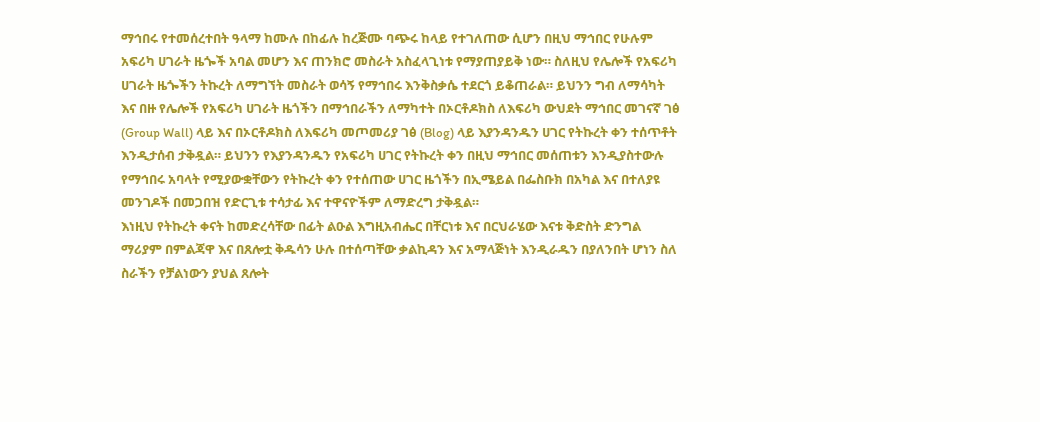ማኅበሩ የተመሰረተበት ዓላማ ከሙሉ በከፊሉ ከረጅሙ ባጭሩ ከላይ የተገለጠው ሲሆን በዚህ ማኅበር የሁሉም አፍሪካ ሀገራት ዜጐች አባል መሆን እና ጠንክሮ መስራት አስፈላጊነቱ የማያጠያይቅ ነው። ስለዚህ የሌሎች የአፍሪካ ሀገራት ዜጐችን ትኩረት ለማግኘት መስራት ወሳኝ የማኅበሩ እንቅስቃሴ ተደርጎ ይቆጠራል። ይህንን ግብ ለማሳካት እና በዙ የሌሎች የአፍሪካ ሀገራት ዜጎችን በማኅበራችን ለማካተት በኦርቶዶክስ ለእፍሪካ ውህደት ማኅበር መገናኛ ገፅ (Group Wall) ላይ እና በኦርቶዶክስ ለእፍሪካ መጦመሪያ ገፅ (Blog) ላይ እያንዳንዱን ሀገር የትኩረት ቀን ተሰጥቶት እንዲታሰብ ታቅዷል። ይህንን የእያንዳንዱን የአፍሪካ ሀገር የትኩረት ቀን በዚህ ማኅበር መሰጠቱን እንዲያስተውሉ የማኅበሩ አባላት የሚያውቋቸውን የትኩረት ቀን የተሰጠው ሀገር ዜጎችን በኢሜይል በፌስቡክ በአካል እና በተለያዩ መንገዶች በመጋበዝ የድርጊቱ ተሳታፊ እና ተዋናዮችም ለማድረግ ታቅዷል።
እነዚህ የትኩረት ቀናት ከመድረሳቸው በፊት ልዑል እግዚአብሔር በቸርነቱ እና በርህራሄው እናቱ ቅድስት ድንግል ማሪያም በምልጃዋ እና በጸሎቷ ቅዱሳን ሁሉ በተሰጣቸው ቃልኪዳን እና አማላጅነት እንዲራዱን በያለንበት ሆነን ስለ ስራችን የቻልነውን ያህል ጸሎት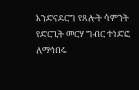እንድናደርግ የጸሎት ሳምንት የድርጊት መርሃ ግብር ተነድፎ ለማኅበሩ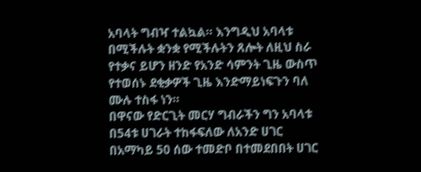አባላት ግብዣ ተልኳል። እንግዲህ አባላቱ በሚችሉት ቋንቋ የሚችሉትን ጸሎት ለዚህ ስራ የተቃና ይሆን ዘንድ የአንድ ሳምንት ጊዜ ውስጥ የተወሰኑ ደቂቃዎች ጊዜ እንድማይነፍጉን ባለ ሙሉ ተስፋ ነን።
በዋናው የድርጊት መርሃ ግብራችን ግን አባላቱ በ54ቱ ሀገራት ተከፋፍለው ለአንድ ሀገር በአማካይ 50 ሰው ተመድቦ በተመደበበት ሀገር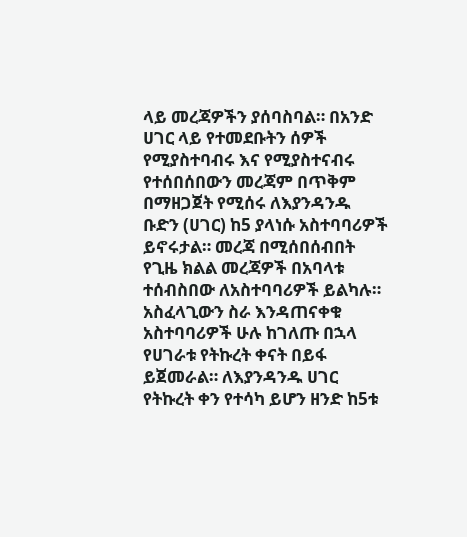ላይ መረጃዎችን ያሰባስባል። በአንድ ሀገር ላይ የተመደቡትን ሰዎች የሚያስተባብሩ እና የሚያስተናብሩ የተሰበሰበውን መረጃም በጥቅም በማዘጋጀት የሚሰሩ ለእያንዳንዱ ቡድን (ሀገር) ከ5 ያላነሱ አስተባባሪዎች ይኖሩታል። መረጃ በሚሰበሰብበት የጊዜ ክልል መረጃዎች በአባላቱ ተሰብስበው ለአስተባባሪዎች ይልካሉ። አስፈላጊውን ስራ እንዳጠናቀቁ አስተባባሪዎች ሁሉ ከገለጡ በኋላ የሀገራቱ የትኩረት ቀናት በይፋ ይጀመራል። ለእያንዳንዱ ሀገር የትኩረት ቀን የተሳካ ይሆን ዘንድ ከ5ቱ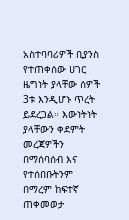አስተባባሪዎች ቢያንስ የተጠቀሰው ሀገር ዜግነት ያላቸው ሰዎች 3ቱ እንዲሆኑ ጥረት ይደረጋል። እውነትነት ያላቸውን ቀደምት መረጃዎችን በማሰባሰብ እና የተሰበቡትንም በማረም ከፍተኛ ጠቀመወታ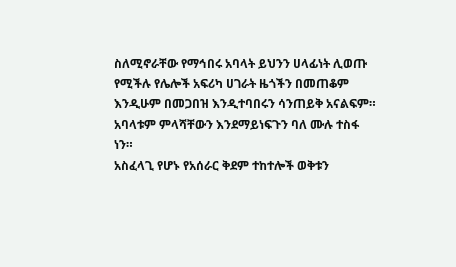ስለሚኖራቸው የማኅበሩ አባላት ይህንን ሀላፊነት ሊወጡ የሚችሉ የሌሎች አፍሪካ ሀገራት ዜጎችን በመጠቆም እንዲሁም በመጋበዝ እንዲተባበሩን ሳንጠይቅ አናልፍም። አባላቱም ምላሻቸውን እንደማይነፍጉን ባለ ሙሉ ተስፋ ነን።
አስፈላጊ የሆኑ የአሰራር ቅደም ተከተሎች ወቅቱን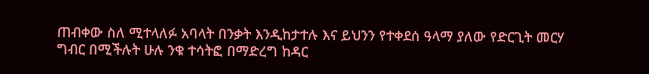ጠብቀው ስለ ሚተላለፉ አባላት በንቃት እንዲከታተሉ እና ይህንን የተቀደሰ ዓላማ ያለው የድርጊት መርሃ ግብር በሚችሉት ሁሉ ንቁ ተሳትፎ በማድረግ ከዳር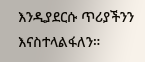እንዲያደርሱ ጥሪያችንን እናስተላልፋለን።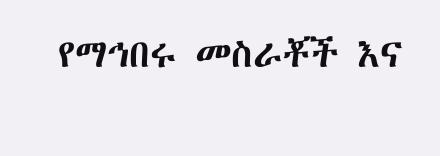የማኅበሩ መስራቾች እና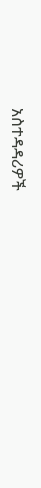አስተዳዳሪዎች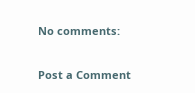No comments:

Post a Comment